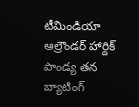టీమిండియా ఆల్రౌండర్ హార్దిక్ పాండ్య తన బ్యాటింగ్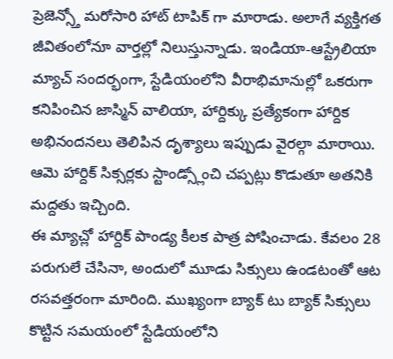ప్రెజెన్స్తో మరోసారి హాట్ టాపిక్ గా మారాడు. అలాగే వ్యక్తిగత జీవితంలోనూ వార్తల్లో నిలుస్తున్నాడు. ఇండియా-ఆస్ట్రేలియా మ్యాచ్ సందర్భంగా, స్టేడియంలోని వీరాభిమానుల్లో ఒకరుగా కనిపించిన జాస్మిన్ వాలియా, హార్దిక్కు ప్రత్యేకంగా హార్దిక అభినందనలు తెలిపిన దృశ్యాలు ఇప్పుడు వైరల్గా మారాయి. ఆమె హార్దిక్ సిక్సర్లకు స్టాండ్స్లోంచి చప్పట్లు కొడుతూ అతనికి మద్దతు ఇచ్చింది.
ఈ మ్యాచ్లో హార్దిక్ పాండ్య కీలక పాత్ర పోషించాడు. కేవలం 28 పరుగులే చేసినా, అందులో మూడు సిక్సులు ఉండటంతో ఆట రసవత్తరంగా మారింది. ముఖ్యంగా బ్యాక్ టు బ్యాక్ సిక్సులు కొట్టిన సమయంలో స్టేడియంలోని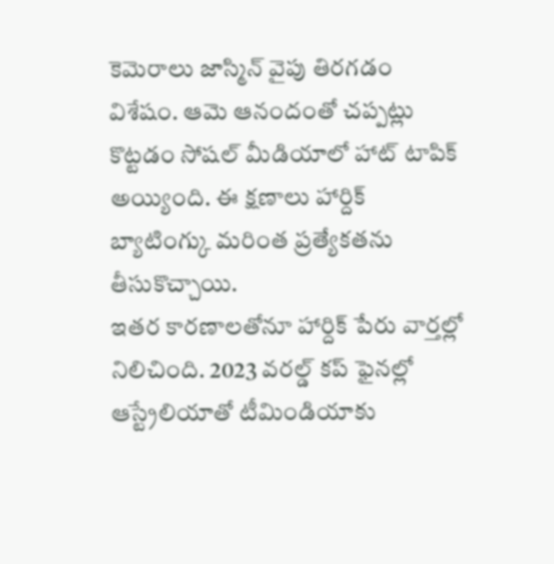కెమెరాలు జాస్మిన్ వైపు తిరగడం విశేషం. ఆమె ఆనందంతో చప్పట్లు కొట్టడం సోషల్ మీడియాలో హాట్ టాపిక్ అయ్యింది. ఈ క్షణాలు హార్దిక్ బ్యాటింగ్కు మరింత ప్రత్యేకతను తీసుకొచ్చాయి.
ఇతర కారణాలతోనూ హార్దిక్ పేరు వార్తల్లో నిలిచింది. 2023 వరల్డ్ కప్ ఫైనల్లో ఆస్ట్రేలియాతో టీమిండియాకు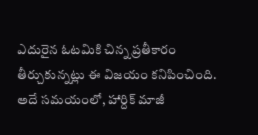ఎదురైన ఓటమికి చిన్న ప్రతీకారం తీర్చుకున్నట్లు ఈ విజయం కనిపించింది. అదే సమయంలో, హార్దిక్ మాజీ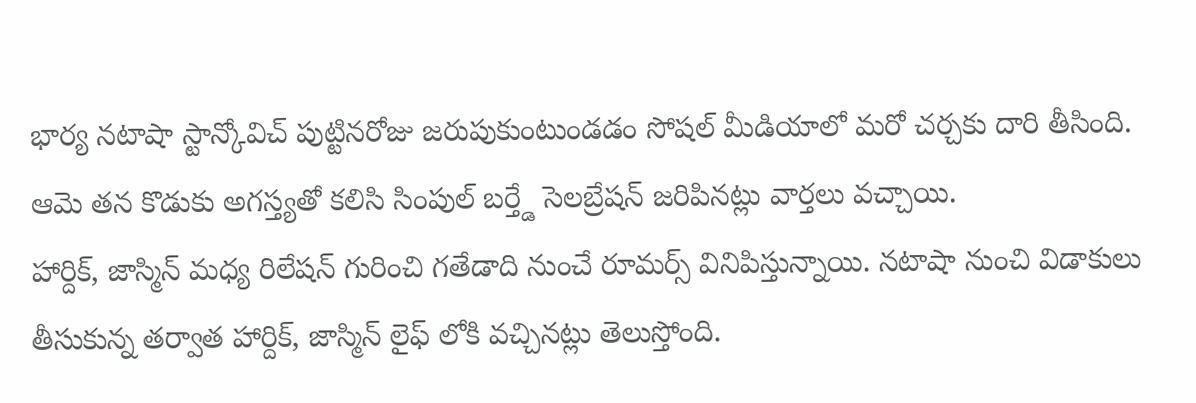భార్య నటాషా స్టాన్కోవిచ్ పుట్టినరోజు జరుపుకుంటుండడం సోషల్ మీడియాలో మరో చర్చకు దారి తీసింది. ఆమె తన కొడుకు అగస్త్యతో కలిసి సింపుల్ బర్త్డే సెలబ్రేషన్ జరిపినట్లు వార్తలు వచ్చాయి.
హార్దిక్, జాస్మిన్ మధ్య రిలేషన్ గురించి గతేడాది నుంచే రూమర్స్ వినిపిస్తున్నాయి. నటాషా నుంచి విడాకులు తీసుకున్న తర్వాత హార్దిక్, జాస్మిన్ లైఫ్ లోకి వచ్చినట్లు తెలుస్తోంది.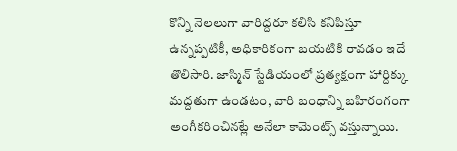కొన్ని నెలలుగా వారిద్దరూ కలిసి కనిపిస్తూ ఉన్నప్పటికీ, అధికారికంగా బయటికి రావడం ఇదే తొలిసారి. జాస్మిన్ స్టేడియంలో ప్రత్యక్షంగా హార్దిక్కు మద్దతుగా ఉండటం, వారి బంధాన్ని బహిరంగంగా అంగీకరించినట్లే అనేలా కామెంట్స్ వస్తున్నాయి.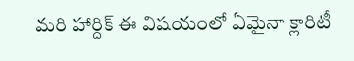మరి హార్దిక్ ఈ విషయంలో ఏమైనా క్లారిటీ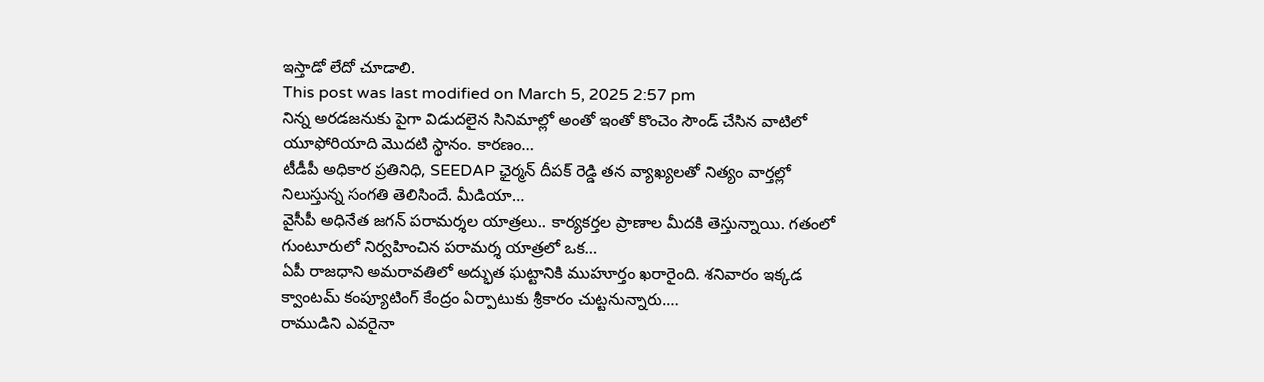ఇస్తాడో లేదో చూడాలి.
This post was last modified on March 5, 2025 2:57 pm
నిన్న అరడజనుకు పైగా విడుదలైన సినిమాల్లో అంతో ఇంతో కొంచెం సౌండ్ చేసిన వాటిలో యూఫోరియాది మొదటి స్థానం. కారణం…
టీడీపీ అధికార ప్రతినిధి, SEEDAP ఛైర్మన్ దీపక్ రెడ్డి తన వ్యాఖ్యలతో నిత్యం వార్తల్లో నిలుస్తున్న సంగతి తెలిసిందే. మీడియా…
వైసీపీ అధినేత జగన్ పరామర్శల యాత్రలు.. కార్యకర్తల ప్రాణాల మీదకి తెస్తున్నాయి. గతంలో గుంటూరులో నిర్వహించిన పరామర్శ యాత్రలో ఒక…
ఏపీ రాజధాని అమరావతిలో అద్భుత ఘట్టానికి ముహూర్తం ఖరారైంది. శనివారం ఇక్కడ క్వాంటమ్ కంప్యూటింగ్ కేంద్రం ఏర్పాటుకు శ్రీకారం చుట్టనున్నారు.…
రాముడిని ఎవరైనా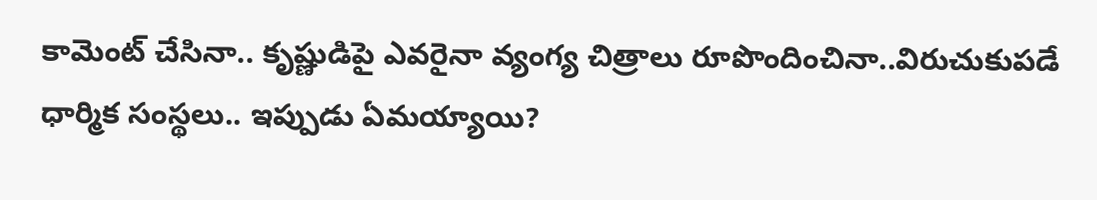కామెంట్ చేసినా.. కృష్ణుడిపై ఎవరైనా వ్యంగ్య చిత్రాలు రూపొందించినా..విరుచుకుపడే ధార్మిక సంస్థలు.. ఇప్పుడు ఏమయ్యాయి?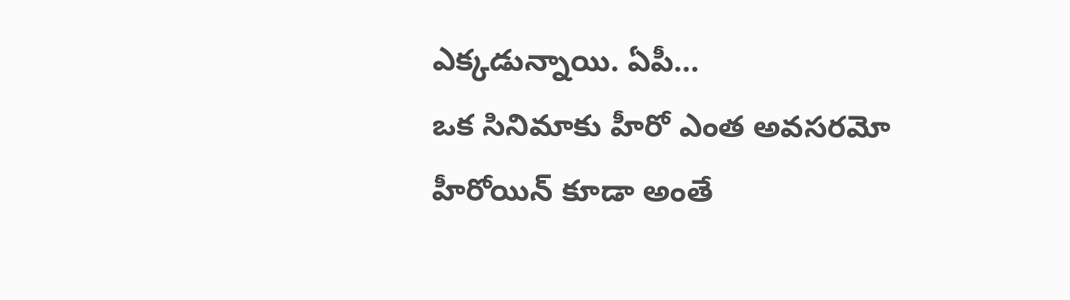ఎక్కడున్నాయి. ఏపీ…
ఒక సినిమాకు హీరో ఎంత అవసరమో హీరోయిన్ కూడా అంతే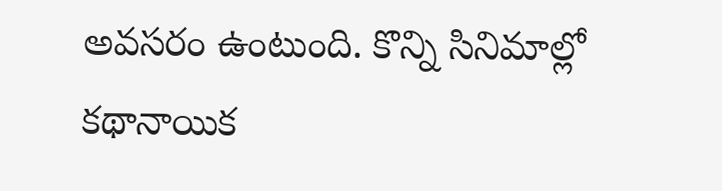అవసరం ఉంటుంది. కొన్ని సినిమాల్లో కథానాయిక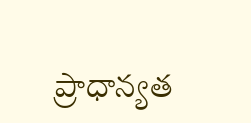ప్రాధాన్యత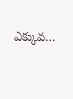ఎక్కువ…